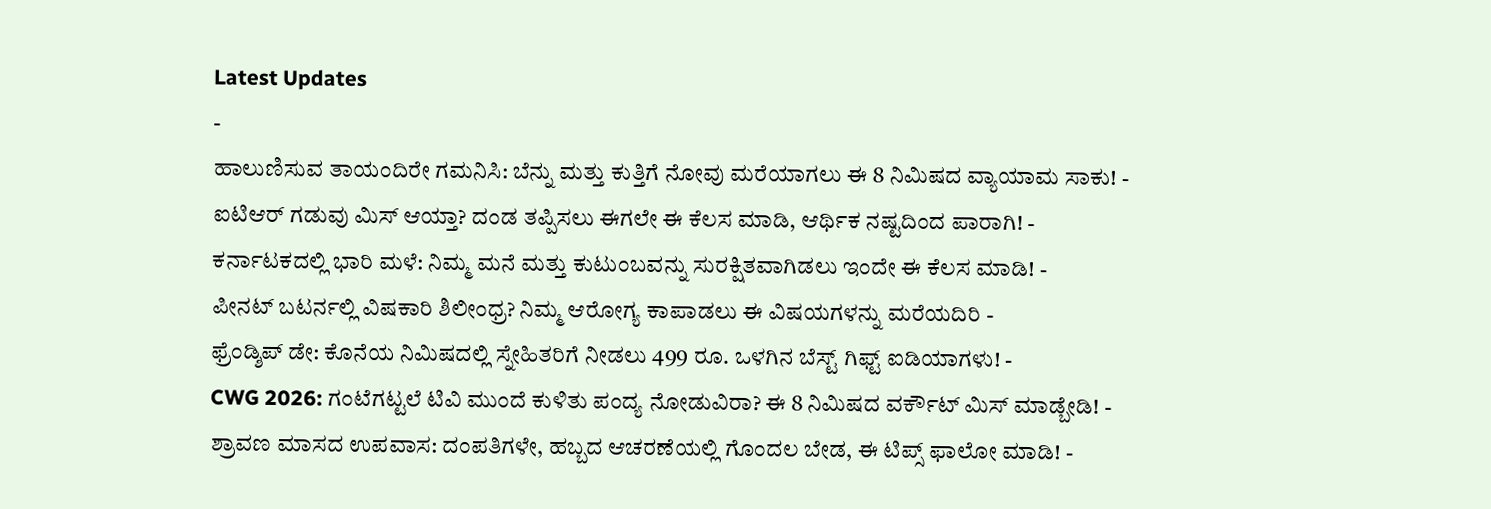Latest Updates
-
ಹಾಲುಣಿಸುವ ತಾಯಂದಿರೇ ಗಮನಿಸಿ: ಬೆನ್ನು ಮತ್ತು ಕುತ್ತಿಗೆ ನೋವು ಮರೆಯಾಗಲು ಈ 8 ನಿಮಿಷದ ವ್ಯಾಯಾಮ ಸಾಕು! -
ಐಟಿಆರ್ ಗಡುವು ಮಿಸ್ ಆಯ್ತಾ? ದಂಡ ತಪ್ಪಿಸಲು ಈಗಲೇ ಈ ಕೆಲಸ ಮಾಡಿ, ಆರ್ಥಿಕ ನಷ್ಟದಿಂದ ಪಾರಾಗಿ! -
ಕರ್ನಾಟಕದಲ್ಲಿ ಭಾರಿ ಮಳೆ: ನಿಮ್ಮ ಮನೆ ಮತ್ತು ಕುಟುಂಬವನ್ನು ಸುರಕ್ಷಿತವಾಗಿಡಲು ಇಂದೇ ಈ ಕೆಲಸ ಮಾಡಿ! -
ಪೀನಟ್ ಬಟರ್ನಲ್ಲಿ ವಿಷಕಾರಿ ಶಿಲೀಂಧ್ರ? ನಿಮ್ಮ ಆರೋಗ್ಯ ಕಾಪಾಡಲು ಈ ವಿಷಯಗಳನ್ನು ಮರೆಯದಿರಿ -
ಫ್ರೆಂಡ್ಶಿಪ್ ಡೇ: ಕೊನೆಯ ನಿಮಿಷದಲ್ಲಿ ಸ್ನೇಹಿತರಿಗೆ ನೀಡಲು 499 ರೂ. ಒಳಗಿನ ಬೆಸ್ಟ್ ಗಿಫ್ಟ್ ಐಡಿಯಾಗಳು! -
CWG 2026: ಗಂಟೆಗಟ್ಟಲೆ ಟಿವಿ ಮುಂದೆ ಕುಳಿತು ಪಂದ್ಯ ನೋಡುವಿರಾ? ಈ 8 ನಿಮಿಷದ ವರ್ಕೌಟ್ ಮಿಸ್ ಮಾಡ್ಬೇಡಿ! -
ಶ್ರಾವಣ ಮಾಸದ ಉಪವಾಸ: ದಂಪತಿಗಳೇ, ಹಬ್ಬದ ಆಚರಣೆಯಲ್ಲಿ ಗೊಂದಲ ಬೇಡ, ಈ ಟಿಪ್ಸ್ ಫಾಲೋ ಮಾಡಿ! -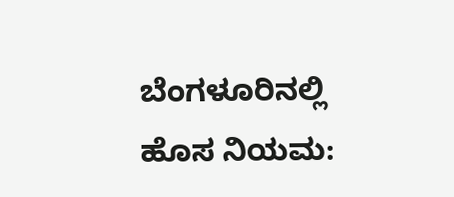ಬೆಂಗಳೂರಿನಲ್ಲಿ ಹೊಸ ನಿಯಮ: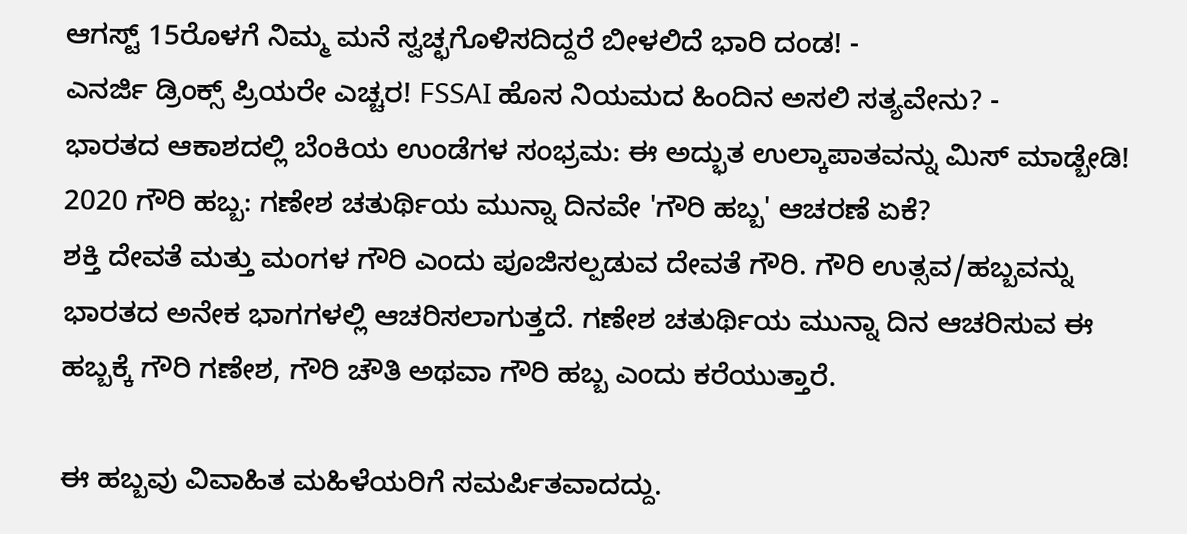ಆಗಸ್ಟ್ 15ರೊಳಗೆ ನಿಮ್ಮ ಮನೆ ಸ್ವಚ್ಛಗೊಳಿಸದಿದ್ದರೆ ಬೀಳಲಿದೆ ಭಾರಿ ದಂಡ! -
ಎನರ್ಜಿ ಡ್ರಿಂಕ್ಸ್ ಪ್ರಿಯರೇ ಎಚ್ಚರ! FSSAI ಹೊಸ ನಿಯಮದ ಹಿಂದಿನ ಅಸಲಿ ಸತ್ಯವೇನು? -
ಭಾರತದ ಆಕಾಶದಲ್ಲಿ ಬೆಂಕಿಯ ಉಂಡೆಗಳ ಸಂಭ್ರಮ: ಈ ಅದ್ಭುತ ಉಲ್ಕಾಪಾತವನ್ನು ಮಿಸ್ ಮಾಡ್ಬೇಡಿ!
2020 ಗೌರಿ ಹಬ್ಬ: ಗಣೇಶ ಚತುರ್ಥಿಯ ಮುನ್ನಾ ದಿನವೇ 'ಗೌರಿ ಹಬ್ಬ' ಆಚರಣೆ ಏಕೆ?
ಶಕ್ತಿ ದೇವತೆ ಮತ್ತು ಮಂಗಳ ಗೌರಿ ಎಂದು ಪೂಜಿಸಲ್ಪಡುವ ದೇವತೆ ಗೌರಿ. ಗೌರಿ ಉತ್ಸವ/ಹಬ್ಬವನ್ನು ಭಾರತದ ಅನೇಕ ಭಾಗಗಳಲ್ಲಿ ಆಚರಿಸಲಾಗುತ್ತದೆ. ಗಣೇಶ ಚತುರ್ಥಿಯ ಮುನ್ನಾ ದಿನ ಆಚರಿಸುವ ಈ ಹಬ್ಬಕ್ಕೆ ಗೌರಿ ಗಣೇಶ, ಗೌರಿ ಚೌತಿ ಅಥವಾ ಗೌರಿ ಹಬ್ಬ ಎಂದು ಕರೆಯುತ್ತಾರೆ.

ಈ ಹಬ್ಬವು ವಿವಾಹಿತ ಮಹಿಳೆಯರಿಗೆ ಸಮರ್ಪಿತವಾದದ್ದು.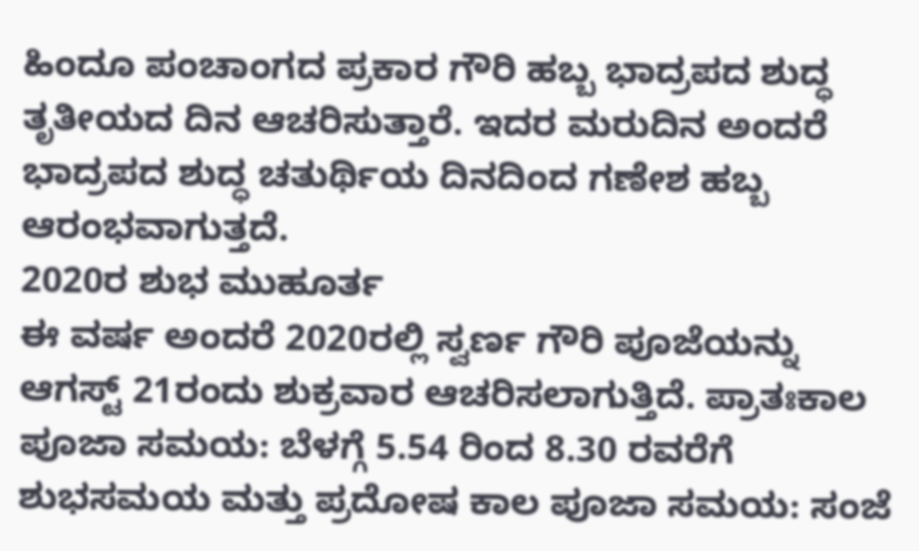ಹಿಂದೂ ಪಂಚಾಂಗದ ಪ್ರಕಾರ ಗೌರಿ ಹಬ್ಬ ಭಾದ್ರಪದ ಶುದ್ಧ ತೃತೀಯದ ದಿನ ಆಚರಿಸುತ್ತಾರೆ. ಇದರ ಮರುದಿನ ಅಂದರೆ ಭಾದ್ರಪದ ಶುದ್ಧ ಚತುರ್ಥಿಯ ದಿನದಿಂದ ಗಣೇಶ ಹಬ್ಬ ಆರಂಭವಾಗುತ್ತದೆ.
2020ರ ಶುಭ ಮುಹೂರ್ತ
ಈ ವರ್ಷ ಅಂದರೆ 2020ರಲ್ಲಿ ಸ್ವರ್ಣ ಗೌರಿ ಪೂಜೆಯನ್ನು ಆಗಸ್ಟ್ 21ರಂದು ಶುಕ್ರವಾರ ಆಚರಿಸಲಾಗುತ್ತಿದೆ. ಪ್ರಾತಃಕಾಲ ಪೂಜಾ ಸಮಯ: ಬೆಳಗ್ಗೆ 5.54 ರಿಂದ 8.30 ರವರೆಗೆ ಶುಭಸಮಯ ಮತ್ತು ಪ್ರದೋಷ ಕಾಲ ಪೂಜಾ ಸಮಯ: ಸಂಜೆ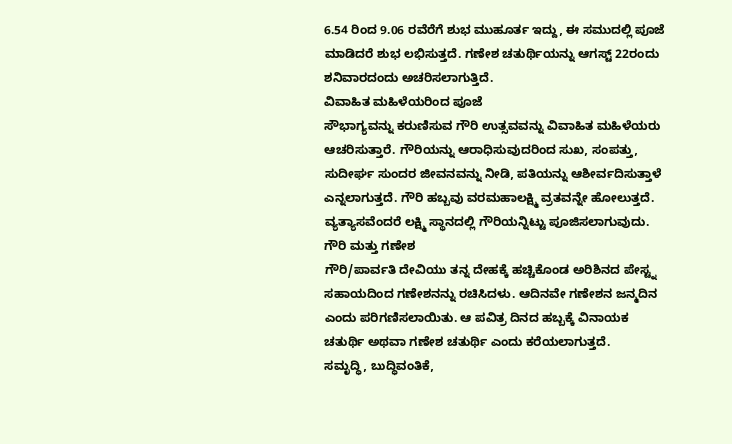6.54 ರಿಂದ 9.06 ರವೆರೆಗೆ ಶುಭ ಮುಹೂರ್ತ ಇದ್ದು, ಈ ಸಮುದಲ್ಲಿ ಪೂಜೆ ಮಾಡಿದರೆ ಶುಭ ಲಭಿಸುತ್ತದೆ. ಗಣೇಶ ಚತುರ್ಥಿಯನ್ನು ಆಗಸ್ಟ್ 22ರಂದು ಶನಿವಾರದಂದು ಅಚರಿಸಲಾಗುತ್ತಿದೆ.
ವಿವಾಹಿತ ಮಹಿಳೆಯರಿಂದ ಪೂಜೆ
ಸೌಭಾಗ್ಯವನ್ನು ಕರುಣಿಸುವ ಗೌರಿ ಉತ್ಸವವನ್ನು ವಿವಾಹಿತ ಮಹಿಳೆಯರು ಆಚರಿಸುತ್ತಾರೆ. ಗೌರಿಯನ್ನು ಆರಾಧಿಸುವುದರಿಂದ ಸುಖ, ಸಂಪತ್ತು, ಸುದೀರ್ಘ ಸುಂದರ ಜೀವನವನ್ನು ನೀಡಿ, ಪತಿಯನ್ನು ಆಶೀರ್ವದಿಸುತ್ತಾಳೆ ಎನ್ನಲಾಗುತ್ತದೆ. ಗೌರಿ ಹಬ್ಬವು ವರಮಹಾಲಕ್ಷ್ಮಿ ವ್ರತವನ್ನೇ ಹೋಲುತ್ತದೆ. ವ್ಯತ್ಯಾಸವೆಂದರೆ ಲಕ್ಷ್ಮಿ ಸ್ಥಾನದಲ್ಲಿ ಗೌರಿಯನ್ನಿಟ್ಟು ಪೂಜಿಸಲಾಗುವುದು.
ಗೌರಿ ಮತ್ತು ಗಣೇಶ
ಗೌರಿ/ಪಾರ್ವತಿ ದೇವಿಯು ತನ್ನ ದೇಹಕ್ಕೆ ಹಚ್ಚಿಕೊಂಡ ಅರಿಶಿನದ ಪೇಸ್ಟ್ನ ಸಹಾಯದಿಂದ ಗಣೇಶನನ್ನು ರಚಿಸಿದಳು. ಆದಿನವೇ ಗಣೇಶನ ಜನ್ಮದಿನ ಎಂದು ಪರಿಗಣಿಸಲಾಯಿತು. ಆ ಪವಿತ್ರ ದಿನದ ಹಬ್ಬಕ್ಕೆ ವಿನಾಯಕ ಚತುರ್ಥಿ ಅಥವಾ ಗಣೇಶ ಚತುರ್ಥಿ ಎಂದು ಕರೆಯಲಾಗುತ್ತದೆ.
ಸಮೃದ್ಧಿ, ಬುದ್ಧಿವಂತಿಕೆ,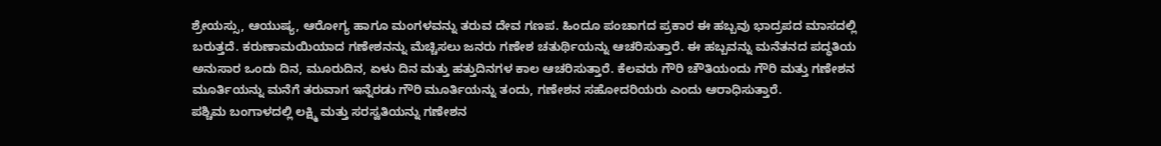ಶ್ರೇಯಸ್ಸು, ಆಯುಷ್ಯ, ಆರೋಗ್ಯ ಹಾಗೂ ಮಂಗಳವನ್ನು ತರುವ ದೇವ ಗಣಪ. ಹಿಂದೂ ಪಂಚಾಗದ ಪ್ರಕಾರ ಈ ಹಬ್ಬವು ಭಾದ್ರಪದ ಮಾಸದಲ್ಲಿ ಬರುತ್ತದೆ. ಕರುಣಾಮಯಿಯಾದ ಗಣೇಶನನ್ನು ಮೆಚ್ಚಿಸಲು ಜನರು ಗಣೇಶ ಚತುರ್ಥಿಯನ್ನು ಆಚರಿಸುತ್ತಾರೆ. ಈ ಹಬ್ಬವನ್ನು ಮನೆತನದ ಪದ್ಧತಿಯ ಅನುಸಾರ ಒಂದು ದಿನ, ಮೂರುದಿನ, ಏಳು ದಿನ ಮತ್ತು ಹತ್ತುದಿನಗಳ ಕಾಲ ಆಚರಿಸುತ್ತಾರೆ. ಕೆಲವರು ಗೌರಿ ಚೌತಿಯಂದು ಗೌರಿ ಮತ್ತು ಗಣೇಶನ ಮೂರ್ತಿಯನ್ನು ಮನೆಗೆ ತರುವಾಗ ಇನ್ನೆರಡು ಗೌರಿ ಮೂರ್ತಿಯನ್ನು ತಂದು, ಗಣೇಶನ ಸಹೋದರಿಯರು ಎಂದು ಆರಾಧಿಸುತ್ತಾರೆ.
ಪಶ್ಚಿಮ ಬಂಗಾಳದಲ್ಲಿ ಲಕ್ಷ್ಮಿ ಮತ್ತು ಸರಸ್ವತಿಯನ್ನು ಗಣೇಶನ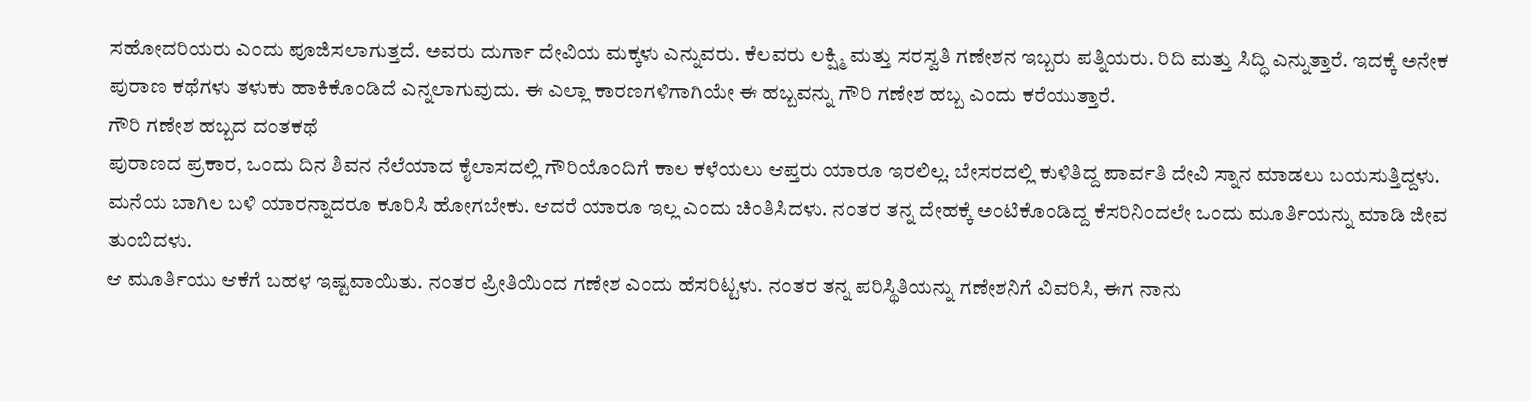ಸಹೋದರಿಯರು ಎಂದು ಪೂಜಿಸಲಾಗುತ್ತದೆ. ಅವರು ದುರ್ಗಾ ದೇವಿಯ ಮಕ್ಕಳು ಎನ್ನುವರು. ಕೆಲವರು ಲಕ್ಷ್ಮಿ ಮತ್ತು ಸರಸ್ವತಿ ಗಣೇಶನ ಇಬ್ಬರು ಪತ್ನಿಯರು. ರಿದಿ ಮತ್ತು ಸಿದ್ಧಿ ಎನ್ನುತ್ತಾರೆ. ಇದಕ್ಕೆ ಅನೇಕ ಪುರಾಣ ಕಥೆಗಳು ತಳುಕು ಹಾಕಿಕೊಂಡಿದೆ ಎನ್ನಲಾಗುವುದು. ಈ ಎಲ್ಲಾ ಕಾರಣಗಳಿಗಾಗಿಯೇ ಈ ಹಬ್ಬವನ್ನು ಗೌರಿ ಗಣೇಶ ಹಬ್ಬ ಎಂದು ಕರೆಯುತ್ತಾರೆ.
ಗೌರಿ ಗಣೇಶ ಹಬ್ಬದ ದಂತಕಥೆ
ಪುರಾಣದ ಪ್ರಕಾರ, ಒಂದು ದಿನ ಶಿವನ ನೆಲೆಯಾದ ಕೈಲಾಸದಲ್ಲಿ ಗೌರಿಯೊಂದಿಗೆ ಕಾಲ ಕಳೆಯಲು ಆಪ್ತರು ಯಾರೂ ಇರಲಿಲ್ಲ. ಬೇಸರದಲ್ಲಿ ಕುಳಿತಿದ್ದ ಪಾರ್ವತಿ ದೇವಿ ಸ್ನಾನ ಮಾಡಲು ಬಯಸುತ್ತಿದ್ದಳು. ಮನೆಯ ಬಾಗಿಲ ಬಳಿ ಯಾರನ್ನಾದರೂ ಕೂರಿಸಿ ಹೋಗಬೇಕು. ಆದರೆ ಯಾರೂ ಇಲ್ಲ ಎಂದು ಚಿಂತಿಸಿದಳು. ನಂತರ ತನ್ನ ದೇಹಕ್ಕೆ ಅಂಟಿಕೊಂಡಿದ್ದ ಕೆಸರಿನಿಂದಲೇ ಒಂದು ಮೂರ್ತಿಯನ್ನು ಮಾಡಿ ಜೀವ ತುಂಬಿದಳು.
ಆ ಮೂರ್ತಿಯು ಆಕೆಗೆ ಬಹಳ ಇಷ್ಟವಾಯಿತು. ನಂತರ ಪ್ರೀತಿಯಿಂದ ಗಣೇಶ ಎಂದು ಹೆಸರಿಟ್ಟಳು. ನಂತರ ತನ್ನ ಪರಿಸ್ಥಿತಿಯನ್ನು ಗಣೇಶನಿಗೆ ವಿವರಿಸಿ, ಈಗ ನಾನು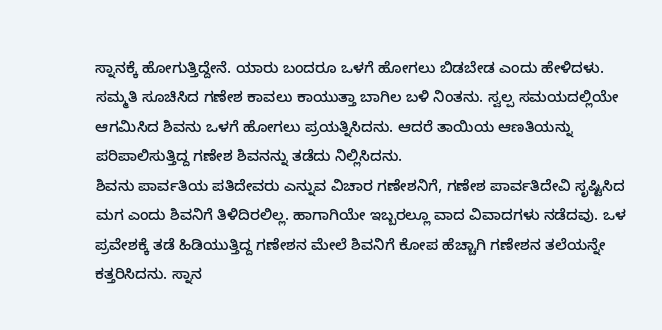ಸ್ನಾನಕ್ಕೆ ಹೋಗುತ್ತಿದ್ದೇನೆ. ಯಾರು ಬಂದರೂ ಒಳಗೆ ಹೋಗಲು ಬಿಡಬೇಡ ಎಂದು ಹೇಳಿದಳು. ಸಮ್ಮತಿ ಸೂಚಿಸಿದ ಗಣೇಶ ಕಾವಲು ಕಾಯುತ್ತಾ ಬಾಗಿಲ ಬಳಿ ನಿಂತನು. ಸ್ವಲ್ಪ ಸಮಯದಲ್ಲಿಯೇ ಆಗಮಿಸಿದ ಶಿವನು ಒಳಗೆ ಹೋಗಲು ಪ್ರಯತ್ನಿಸಿದನು. ಆದರೆ ತಾಯಿಯ ಆಣತಿಯನ್ನು ಪರಿಪಾಲಿಸುತ್ತಿದ್ದ ಗಣೇಶ ಶಿವನನ್ನು ತಡೆದು ನಿಲ್ಲಿಸಿದನು.
ಶಿವನು ಪಾರ್ವತಿಯ ಪತಿದೇವರು ಎನ್ನುವ ವಿಚಾರ ಗಣೇಶನಿಗೆ, ಗಣೇಶ ಪಾರ್ವತಿದೇವಿ ಸೃಷ್ಟಿಸಿದ ಮಗ ಎಂದು ಶಿವನಿಗೆ ತಿಳಿದಿರಲಿಲ್ಲ. ಹಾಗಾಗಿಯೇ ಇಬ್ಬರಲ್ಲೂ ವಾದ ವಿವಾದಗಳು ನಡೆದವು. ಒಳ ಪ್ರವೇಶಕ್ಕೆ ತಡೆ ಹಿಡಿಯುತ್ತಿದ್ದ ಗಣೇಶನ ಮೇಲೆ ಶಿವನಿಗೆ ಕೋಪ ಹೆಚ್ಚಾಗಿ ಗಣೇಶನ ತಲೆಯನ್ನೇ ಕತ್ತರಿಸಿದನು. ಸ್ನಾನ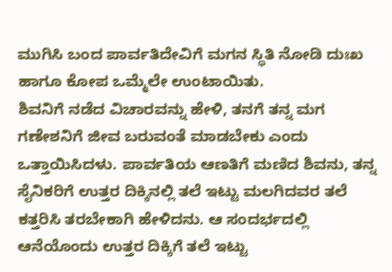ಮುಗಿಸಿ ಬಂದ ಪಾರ್ವತಿದೇವಿಗೆ ಮಗನ ಸ್ಥಿತಿ ನೋಡಿ ದುಃಖ ಹಾಗೂ ಕೋಪ ಒಮ್ಮೆಲೇ ಉಂಟಾಯಿತು.
ಶಿವನಿಗೆ ನಡೆದ ವಿಚಾರವನ್ನು ಹೇಳಿ, ತನಗೆ ತನ್ನ ಮಗ ಗಣೇಶನಿಗೆ ಜೀವ ಬರುವಂತೆ ಮಾಡಬೇಕು ಎಂದು ಒತ್ತಾಯಿಸಿದಳು. ಪಾರ್ವತಿಯ ಆಣತಿಗೆ ಮಣಿದ ಶಿವನು, ತನ್ನ ಸೈನಿಕರಿಗೆ ಉತ್ತರ ದಿಕ್ಕಿನಲ್ಲಿ ತಲೆ ಇಟ್ಟು ಮಲಗಿದವರ ತಲೆ ಕತ್ತರಿಸಿ ತರಬೇಕಾಗಿ ಹೇಳಿದನು. ಆ ಸಂದರ್ಭದಲ್ಲಿ ಆನೆಯೊಂದು ಉತ್ತರ ದಿಕ್ಕಿಗೆ ತಲೆ ಇಟ್ಟು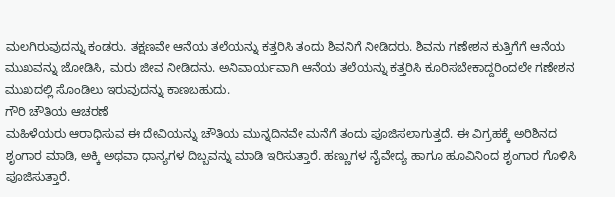ಮಲಗಿರುವುದನ್ನು ಕಂಡರು. ತಕ್ಷಣವೇ ಆನೆಯ ತಲೆಯನ್ನು ಕತ್ತರಿಸಿ ತಂದು ಶಿವನಿಗೆ ನೀಡಿದರು. ಶಿವನು ಗಣೇಶನ ಕುತ್ತಿಗೆಗೆ ಆನೆಯ ಮುಖವನ್ನು ಜೋಡಿಸಿ, ಮರು ಜೀವ ನೀಡಿದನು. ಅನಿವಾರ್ಯವಾಗಿ ಆನೆಯ ತಲೆಯನ್ನು ಕತ್ತರಿಸಿ ಕೂರಿಸಬೇಕಾದ್ದರಿಂದಲೇ ಗಣೇಶನ ಮುಖದಲ್ಲಿ ಸೊಂಡಿಲು ಇರುವುದನ್ನು ಕಾಣಬಹುದು.
ಗೌರಿ ಚೌತಿಯ ಆಚರಣೆ
ಮಹಿಳೆಯರು ಆರಾಧಿಸುವ ಈ ದೇವಿಯನ್ನು ಚೌತಿಯ ಮುನ್ನದಿನವೇ ಮನೆಗೆ ತಂದು ಪೂಜಿಸಲಾಗುತ್ತದೆ. ಈ ವಿಗ್ರಹಕ್ಕೆ ಅರಿಶಿನದ ಶೃಂಗಾರ ಮಾಡಿ, ಅಕ್ಕಿ ಅಥವಾ ಧಾನ್ಯಗಳ ದಿಬ್ಬವನ್ನು ಮಾಡಿ ಇರಿಸುತ್ತಾರೆ. ಹಣ್ಣುಗಳ ನೈವೇದ್ಯ ಹಾಗೂ ಹೂವಿನಿಂದ ಶೃಂಗಾರ ಗೊಳಿಸಿ ಪೂಜಿಸುತ್ತಾರೆ.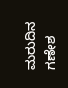ಮರುದಿನ ಗಣೇಶ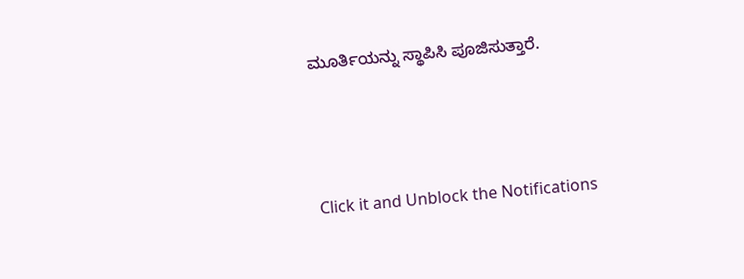ಮೂರ್ತಿಯನ್ನು ಸ್ಥಾಪಿಸಿ ಪೂಜಿಸುತ್ತಾರೆ.



Click it and Unblock the Notifications